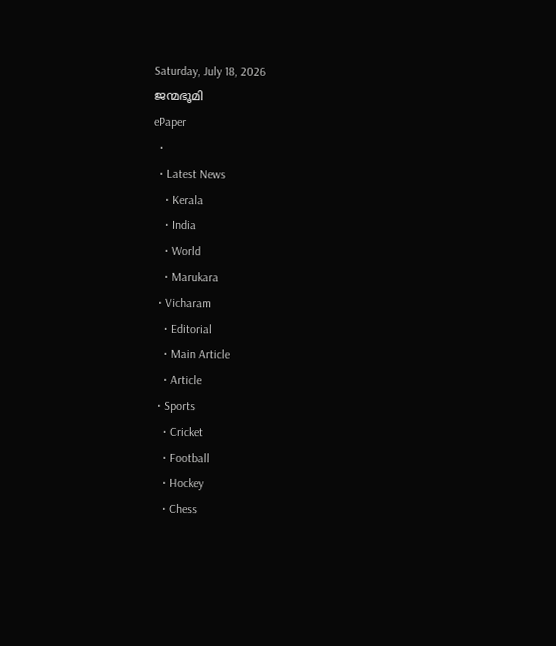Saturday, July 18, 2026
ജന്മഭൂമി
ePaper
  •
  • Latest News
    • Kerala
    • India
    • World
    • Marukara
  • Vicharam
    • Editorial
    • Main Article
    • Article
  • Sports
    • Cricket
    • Football
    • Hockey
    • Chess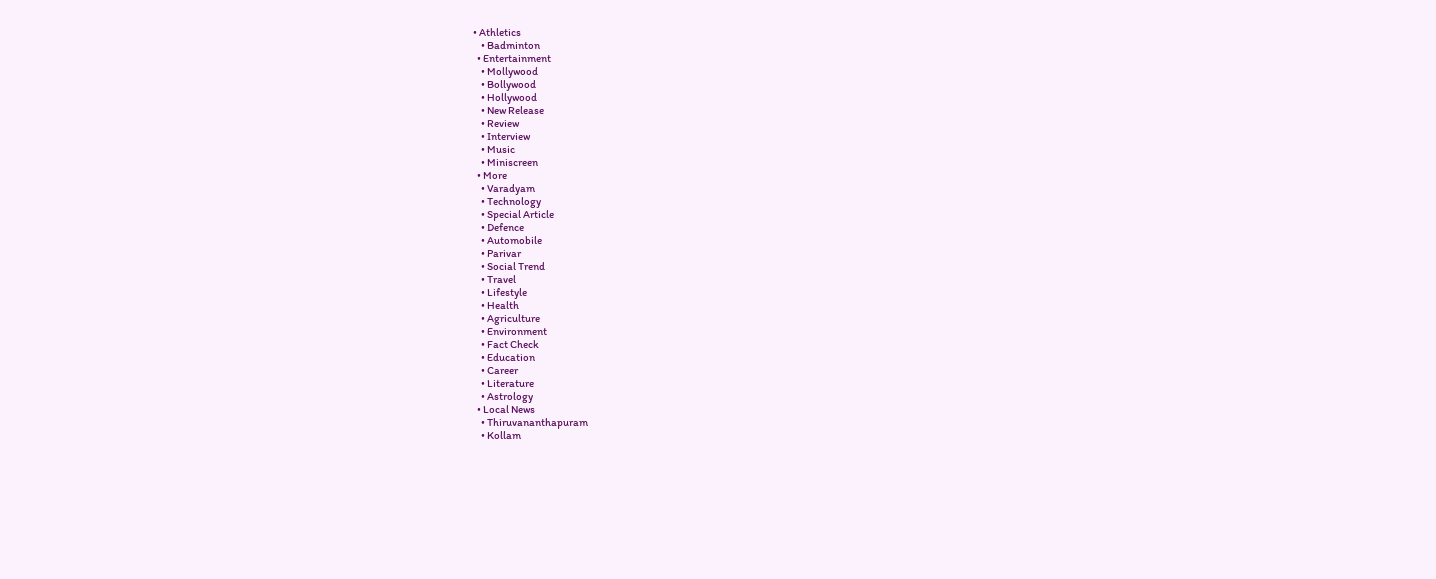• Athletics
    • Badminton
  • Entertainment
    • Mollywood
    • Bollywood
    • Hollywood
    • New Release
    • Review
    • Interview
    • Music
    • Miniscreen
  • More
    • Varadyam
    • Technology
    • Special Article
    • Defence
    • Automobile
    • Parivar
    • Social Trend
    • Travel
    • Lifestyle
    • Health
    • Agriculture
    • Environment
    • Fact Check
    • Education
    • Career
    • Literature
    • Astrology
  • Local News
    • Thiruvananthapuram
    • Kollam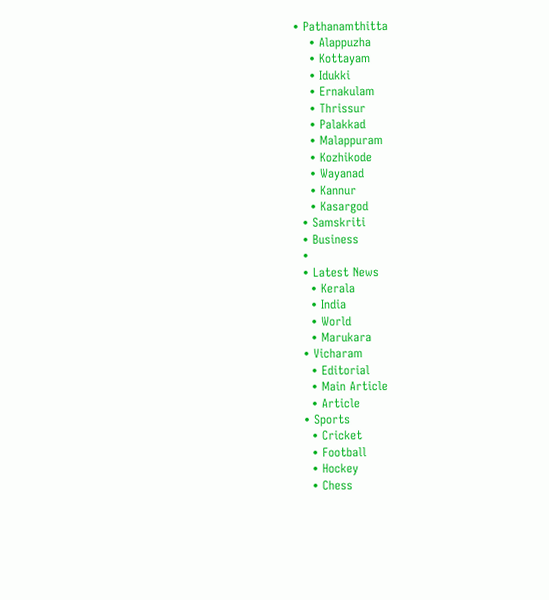• Pathanamthitta
    • Alappuzha
    • Kottayam
    • Idukki
    • Ernakulam
    • Thrissur
    • Palakkad
    • Malappuram
    • Kozhikode
    • Wayanad
    • Kannur
    • Kasargod
  • Samskriti
  • Business
  •
  • Latest News
    • Kerala
    • India
    • World
    • Marukara
  • Vicharam
    • Editorial
    • Main Article
    • Article
  • Sports
    • Cricket
    • Football
    • Hockey
    • Chess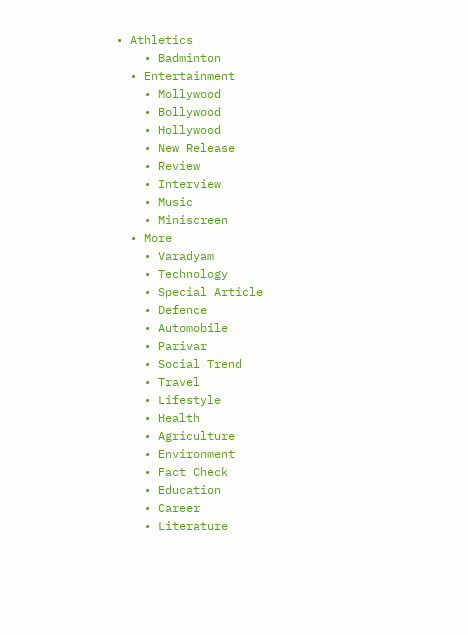• Athletics
    • Badminton
  • Entertainment
    • Mollywood
    • Bollywood
    • Hollywood
    • New Release
    • Review
    • Interview
    • Music
    • Miniscreen
  • More
    • Varadyam
    • Technology
    • Special Article
    • Defence
    • Automobile
    • Parivar
    • Social Trend
    • Travel
    • Lifestyle
    • Health
    • Agriculture
    • Environment
    • Fact Check
    • Education
    • Career
    • Literature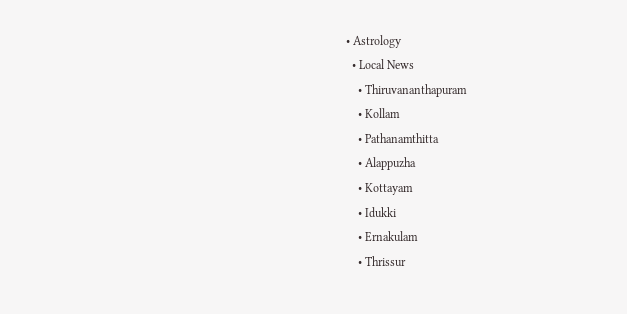• Astrology
  • Local News
    • Thiruvananthapuram
    • Kollam
    • Pathanamthitta
    • Alappuzha
    • Kottayam
    • Idukki
    • Ernakulam
    • Thrissur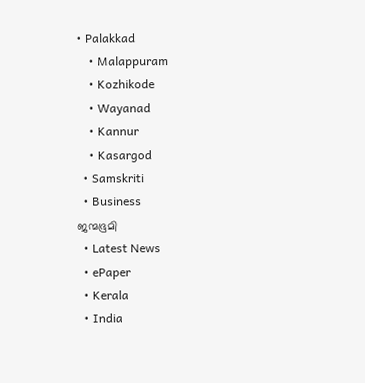• Palakkad
    • Malappuram
    • Kozhikode
    • Wayanad
    • Kannur
    • Kasargod
  • Samskriti
  • Business
ജന്മഭൂമി
  • Latest News
  • ePaper
  • Kerala
  • India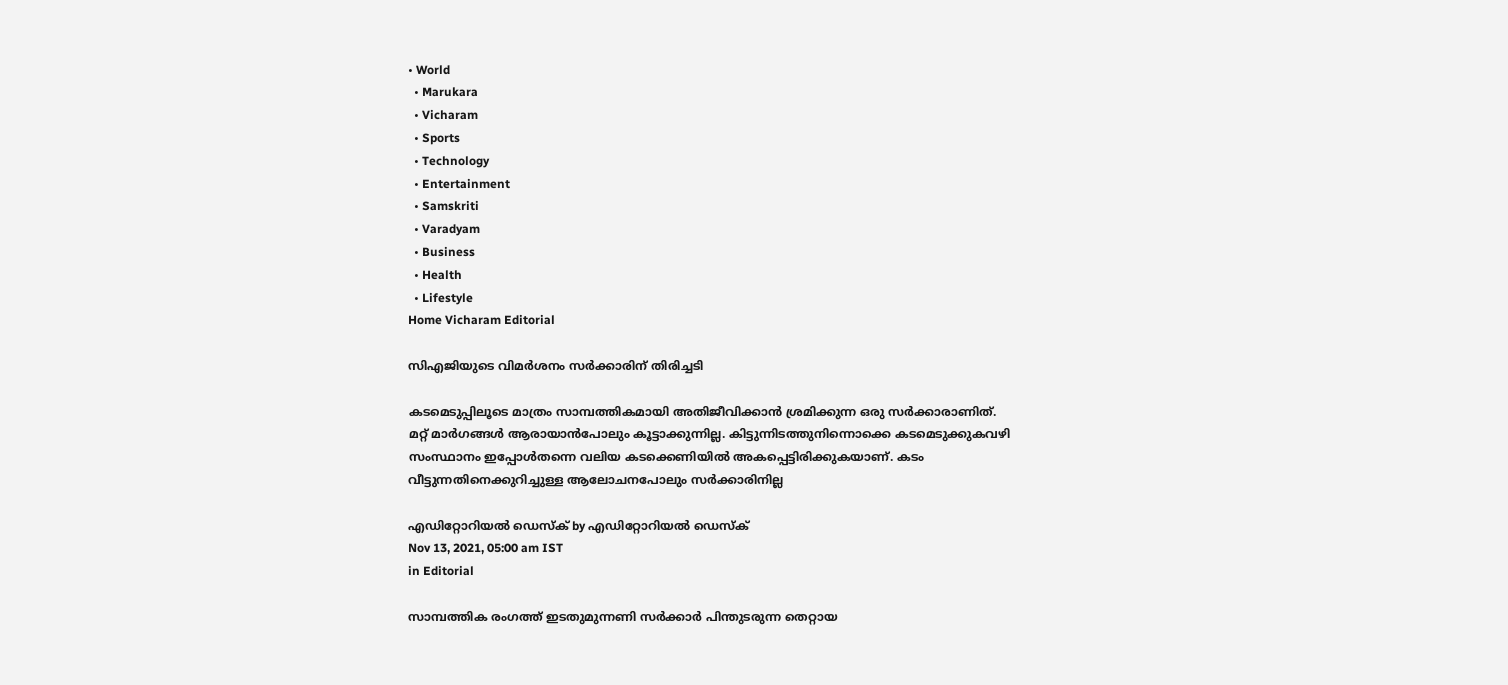• World
  • Marukara
  • Vicharam
  • Sports
  • Technology
  • Entertainment
  • Samskriti
  • Varadyam
  • Business
  • Health
  • Lifestyle
Home Vicharam Editorial

സിഎജിയുടെ വിമര്‍ശനം സര്‍ക്കാരിന് തിരിച്ചടി

കടമെടുപ്പിലൂടെ മാത്രം സാമ്പത്തികമായി അതിജീവിക്കാന്‍ ശ്രമിക്കുന്ന ഒരു സര്‍ക്കാരാണിത്. മറ്റ് മാര്‍ഗങ്ങള്‍ ആരായാന്‍പോലും കൂട്ടാക്കുന്നില്ല. കിട്ടുന്നിടത്തുനിന്നൊക്കെ കടമെടുക്കുകവഴി സംസ്ഥാനം ഇപ്പോള്‍തന്നെ വലിയ കടക്കെണിയില്‍ അകപ്പെട്ടിരിക്കുകയാണ്. കടം വീട്ടുന്നതിനെക്കുറിച്ചുള്ള ആലോചനപോലും സര്‍ക്കാരിനില്ല

എഡിറ്റോറിയൽ ഡെസ്ക് by എഡിറ്റോറിയൽ ഡെസ്ക്
Nov 13, 2021, 05:00 am IST
in Editorial

സാമ്പത്തിക രംഗത്ത് ഇടതുമുന്നണി സര്‍ക്കാര്‍ പിന്തുടരുന്ന തെറ്റായ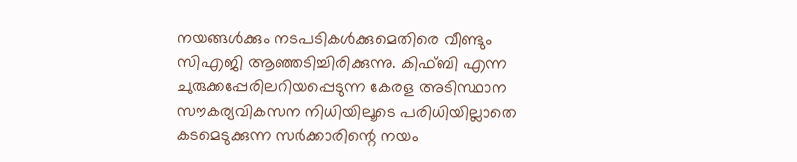നയങ്ങള്‍ക്കും നടപടികള്‍ക്കുമെതിരെ വീണ്ടും സിഎജി ആഞ്ഞടിച്ചിരിക്കുന്നു. കിഫ്ബി എന്ന ചുരുക്കപ്പേരിലറിയപ്പെടുന്ന കേരള അടിസ്ഥാന സൗകര്യവികസന നിധിയിലൂടെ പരിധിയില്ലാതെ കടമെടുക്കുന്ന സര്‍ക്കാരിന്റെ നയം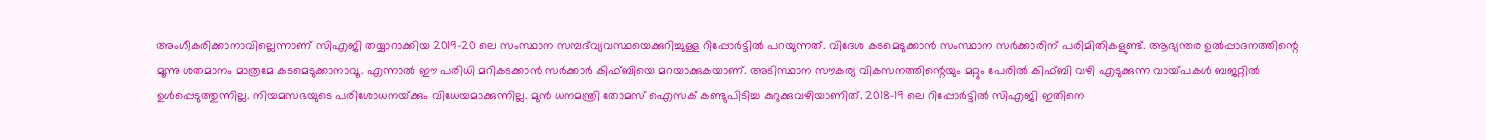അംഗീകരിക്കാനാവില്ലെന്നാണ് സിഎജി തയ്യാറാക്കിയ 2019-20 ലെ സംസ്ഥാന സമ്പദ്‌വ്യവസ്ഥയെക്കുറിച്ചുള്ള റിപ്പോര്‍ട്ടില്‍ പറയുന്നത്. വിദേശ കടമെടുക്കാന്‍ സംസ്ഥാന സര്‍ക്കാരിന് പരിമിതികളുണ്ട്. ആഭ്യന്തര ഉല്‍പ്പാദനത്തിന്റെ മൂന്നു ശതമാനം മാത്രമേ കടമെടുക്കാനാവൂ. എന്നാല്‍ ഈ പരിധി മറികടക്കാന്‍ സര്‍ക്കാര്‍ കിഫ്ബിയെ മറയാക്കുകയാണ്. അടിസ്ഥാന സൗകര്യ വികസനത്തിന്റെയും മറ്റും പേരില്‍ കിഫ്ബി വഴി എടുക്കുന്ന വായ്‌പകള്‍ ബജറ്റില്‍ ഉള്‍പ്പെടുത്തുന്നില്ല. നിയമസഭയുടെ പരിശോധനയ്‌ക്കും വിധേയമാക്കുന്നില്ല. മുന്‍ ധനമന്ത്രി തോമസ് ഐസക് കണ്ടുപിടിച്ച കുറുക്കുവഴിയാണിത്. 2018-19 ലെ റിപ്പോര്‍ട്ടില്‍ സിഎജി ഇതിനെ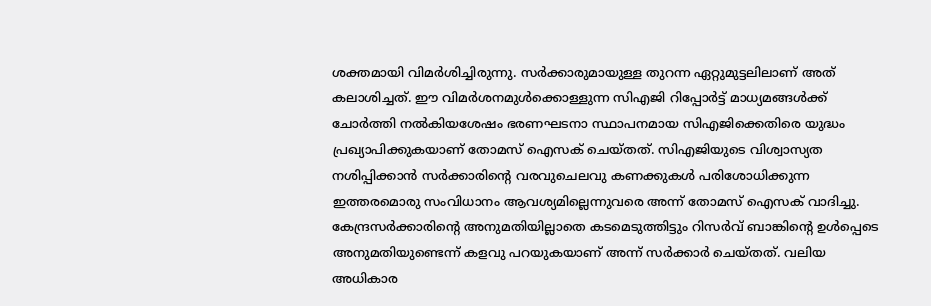ശക്തമായി വിമര്‍ശിച്ചിരുന്നു. സര്‍ക്കാരുമായുള്ള തുറന്ന ഏറ്റുമുട്ടലിലാണ് അത് കലാശിച്ചത്. ഈ വിമര്‍ശനമുള്‍ക്കൊള്ളുന്ന സിഎജി റിപ്പോര്‍ട്ട് മാധ്യമങ്ങള്‍ക്ക് ചോര്‍ത്തി നല്‍കിയശേഷം ഭരണഘടനാ സ്ഥാപനമായ സിഎജിക്കെതിരെ യുദ്ധം പ്രഖ്യാപിക്കുകയാണ് തോമസ് ഐസക് ചെയ്തത്. സിഎജിയുടെ വിശ്വാസ്യത നശിപ്പിക്കാന്‍ സര്‍ക്കാരിന്റെ വരവുചെലവു കണക്കുകള്‍ പരിശോധിക്കുന്ന ഇത്തരമൊരു സംവിധാനം ആവശ്യമില്ലെന്നുവരെ അന്ന് തോമസ് ഐസക് വാദിച്ചു. കേന്ദ്രസര്‍ക്കാരിന്റെ അനുമതിയില്ലാതെ കടമെടുത്തിട്ടും റിസര്‍വ് ബാങ്കിന്റെ ഉള്‍പ്പെടെ അനുമതിയുണ്ടെന്ന് കളവു പറയുകയാണ് അന്ന് സര്‍ക്കാര്‍ ചെയ്തത്. വലിയ അധികാര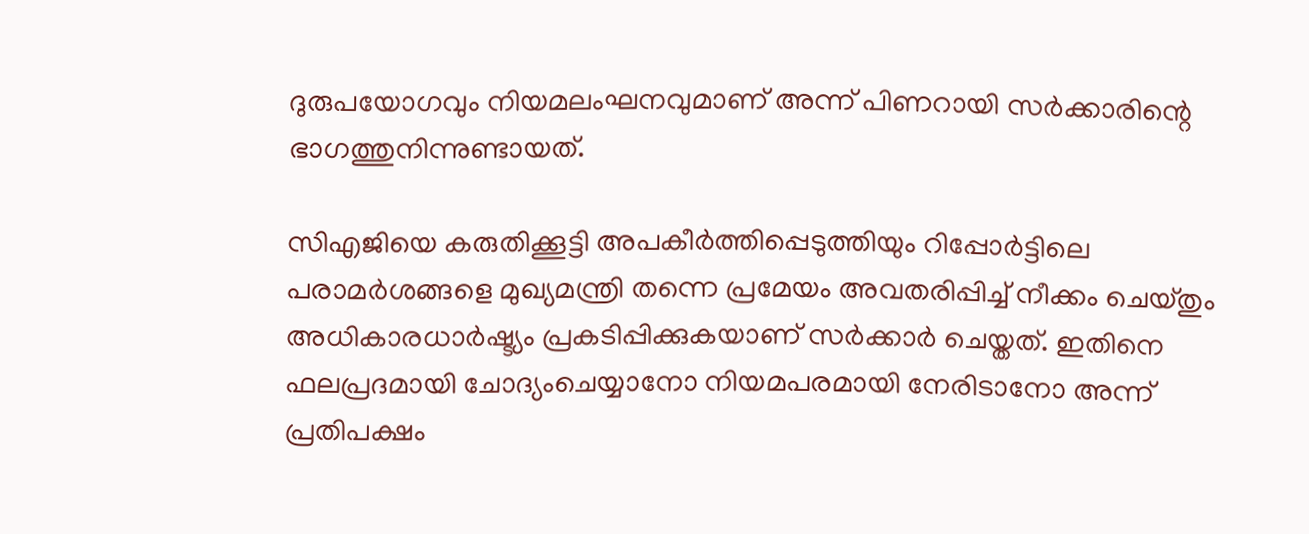ദുരുപയോഗവും നിയമലംഘനവുമാണ് അന്ന് പിണറായി സര്‍ക്കാരിന്റെ ഭാഗത്തുനിന്നുണ്ടായത്.

സിഎജിയെ കരുതിക്കൂട്ടി അപകീര്‍ത്തിപ്പെടുത്തിയും റിപ്പോര്‍ട്ടിലെ പരാമര്‍ശങ്ങളെ മുഖ്യമന്ത്രി തന്നെ പ്രമേയം അവതരിപ്പിച്ച് നീക്കം ചെയ്തും അധികാരധാര്‍ഷ്ട്യം പ്രകടിപ്പിക്കുകയാണ് സര്‍ക്കാര്‍ ചെയ്തത്. ഇതിനെ ഫലപ്രദമായി ചോദ്യംചെയ്യാനോ നിയമപരമായി നേരിടാനോ അന്ന് പ്രതിപക്ഷം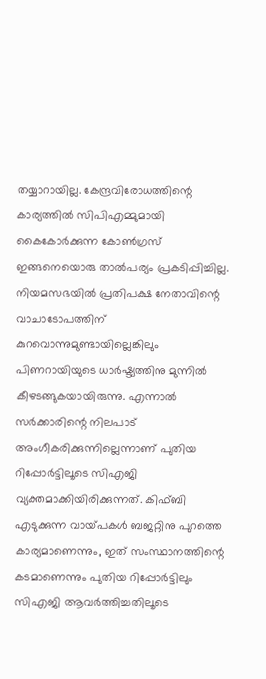തയ്യാറായില്ല. കേന്ദ്രവിരോധത്തിന്റെ കാര്യത്തില്‍ സിപിഎമ്മുമായി കൈകോര്‍ക്കുന്ന കോണ്‍ഗ്രസ് ഇങ്ങനെയൊരു താല്‍പര്യം പ്രകടിപ്പിച്ചില്ല. നിയമസഭയില്‍ പ്രതിപക്ഷ നേതാവിന്റെ വാചാടോപത്തിന് കുറവൊന്നുമുണ്ടായില്ലെങ്കിലും പിണറായിയുടെ ധാര്‍ഷ്ട്യത്തിനു മുന്നില്‍ കീഴടങ്ങുകയായിരുന്നു. എന്നാല്‍ സര്‍ക്കാരിന്റെ നിലപാട് അംഗീകരിക്കുന്നില്ലെന്നാണ് പുതിയ റിപ്പോര്‍ട്ടിലൂടെ സിഎജി വ്യക്തമാക്കിയിരിക്കുന്നത്. കിഫ്ബി എടുക്കുന്ന വായ്‌പകള്‍ ബജറ്റിനു പുറത്തെ കാര്യമാണെന്നും, ഇത് സംസ്ഥാനത്തിന്റെ കടമാണെന്നും പുതിയ റിപ്പോര്‍ട്ടിലും സിഎജി ആവര്‍ത്തിച്ചതിലൂടെ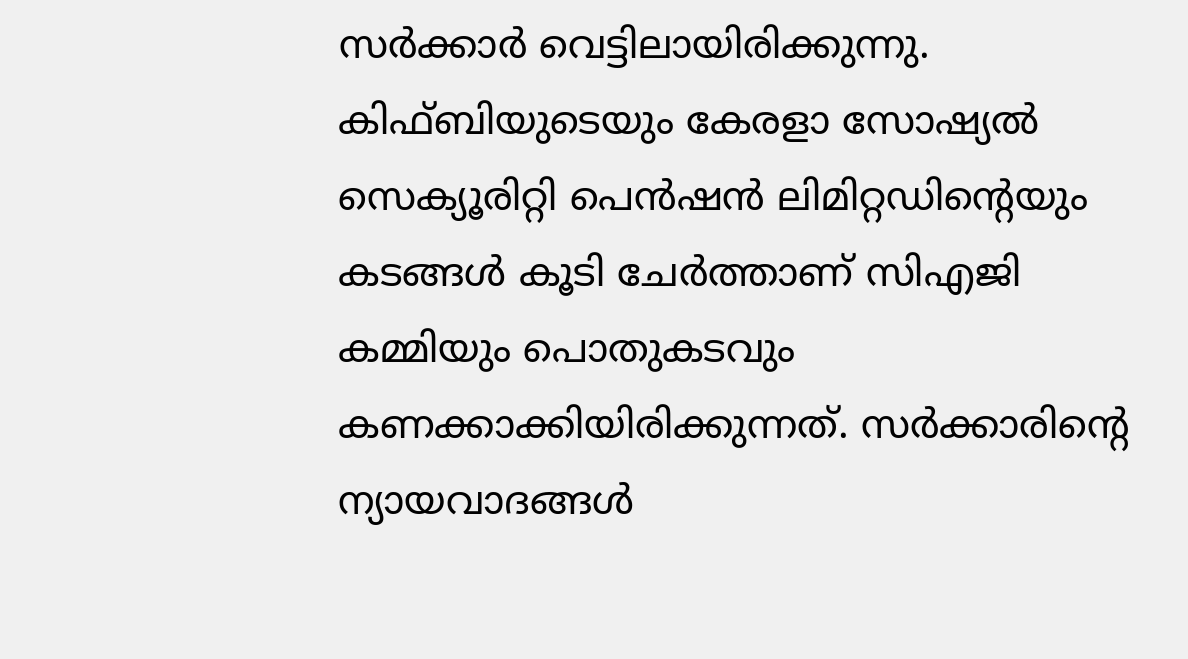സര്‍ക്കാര്‍ വെട്ടിലായിരിക്കുന്നു. കിഫ്ബിയുടെയും കേരളാ സോഷ്യല്‍ സെക്യൂരിറ്റി പെന്‍ഷന്‍ ലിമിറ്റഡിന്റെയും കടങ്ങള്‍ കൂടി ചേര്‍ത്താണ് സിഎജി കമ്മിയും പൊതുകടവും കണക്കാക്കിയിരിക്കുന്നത്. സര്‍ക്കാരിന്റെ ന്യായവാദങ്ങള്‍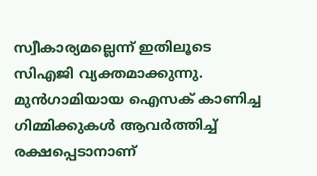സ്വീകാര്യമല്ലെന്ന് ഇതിലൂടെ സിഎജി വ്യക്തമാക്കുന്നു. മുന്‍ഗാമിയായ ഐസക് കാണിച്ച ഗിമ്മിക്കുകള്‍ ആവര്‍ത്തിച്ച് രക്ഷപ്പെടാനാണ്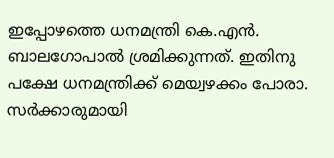ഇപ്പോഴത്തെ ധനമന്ത്രി കെ.എന്‍. ബാലഗോപാല്‍ ശ്രമിക്കുന്നത്. ഇതിനു പക്ഷേ ധനമന്ത്രിക്ക് മെയ്വഴക്കം പോരാ. സര്‍ക്കാരുമായി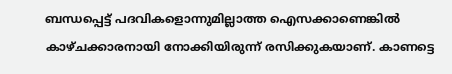ബന്ധപ്പെട്ട് പദവികളൊന്നുമില്ലാത്ത ഐസക്കാണെങ്കില്‍ കാഴ്ചക്കാരനായി നോക്കിയിരുന്ന് രസിക്കുകയാണ്. കാണട്ടെ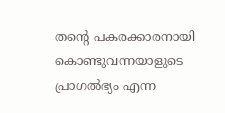തന്റെ പകരക്കാരനായി കൊണ്ടുവന്നയാളുടെ പ്രാഗല്‍ഭ്യം എന്ന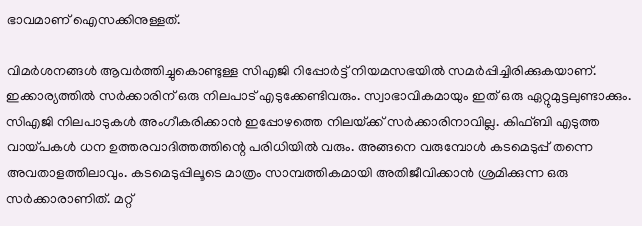ഭാവമാണ് ഐസക്കിനുള്ളത്.

വിമര്‍ശനങ്ങള്‍ ആവര്‍ത്തിച്ചുകൊണ്ടുള്ള സിഎജി റിപ്പോര്‍ട്ട് നിയമസഭയില്‍ സമര്‍പ്പിച്ചിരിക്കുകയാണ്. ഇക്കാര്യത്തില്‍ സര്‍ക്കാരിന് ഒരു നിലപാട് എടുക്കേണ്ടിവരും. സ്വാഭാവികമായും ഇത് ഒരു ഏറ്റുമുട്ടലുണ്ടാക്കും. സിഎജി നിലപാടുകള്‍ അംഗീകരിക്കാന്‍ ഇപ്പോഴത്തെ നിലയ്‌ക്ക് സര്‍ക്കാരിനാവില്ല. കിഫ്ബി എടുത്ത വായ്‌പകള്‍ ധന ഉത്തരവാദിത്തത്തിന്റെ പരിധിയില്‍ വരും. അങ്ങനെ വരുമ്പോള്‍ കടമെടുപ്പ് തന്നെ അവതാളത്തിലാവും. കടമെടുപ്പിലൂടെ മാത്രം സാമ്പത്തികമായി അതിജീവിക്കാന്‍ ശ്രമിക്കുന്ന ഒരു സര്‍ക്കാരാണിത്. മറ്റ്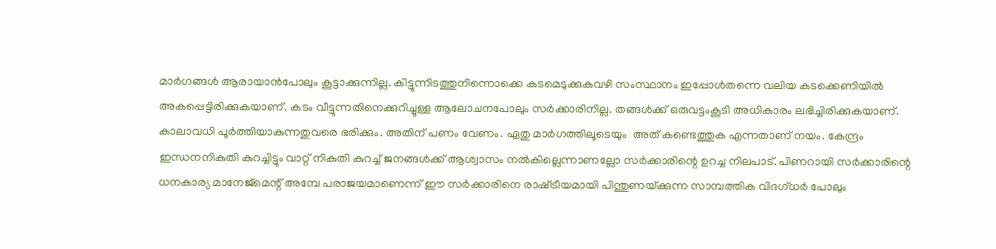മാര്‍ഗങ്ങള്‍ ആരായാന്‍പോലും കൂട്ടാക്കുന്നില്ല. കിട്ടുന്നിടത്തുനിന്നൊക്കെ കടമെടുക്കുകവഴി സംസ്ഥാനം ഇപ്പോള്‍തന്നെ വലിയ കടക്കെണിയില്‍ അകപ്പെട്ടിരിക്കുകയാണ്. കടം വീട്ടുന്നതിനെക്കുറിച്ചുള്ള ആലോചനപോലും സര്‍ക്കാരിനില്ല. തങ്ങള്‍ക്ക് ഒരുവട്ടംകൂടി അധികാരം ലഭിച്ചിരിക്കുകയാണ്. കാലാവധി പൂര്‍ത്തിയാകുന്നതുവരെ ഭരിക്കും. അതിന് പണം വേണം. ഏതു മാര്‍ഗത്തിലൂടെയും  അത് കണ്ടെത്തുക എന്നതാണ് നയം. കേന്ദ്രം ഇന്ധനനികുതി കുറച്ചിട്ടും വാറ്റ് നികുതി കുറച്ച് ജനങ്ങള്‍ക്ക് ആശ്വാസം നല്‍കില്ലെന്നാണല്ലോ സര്‍ക്കാരിന്റെ ഉറച്ച നിലപാട്. പിണറായി സര്‍ക്കാരിന്റെ ധനകാര്യ മാനേജ്മെന്റ് അമ്പേ പരാജയമാണെന്ന് ഈ സര്‍ക്കാരിനെ രാഷ്‌ട്രീയമായി പിന്തുണയ്‌ക്കുന്ന സാമ്പത്തിക വിദഗ്ധര്‍ പോലും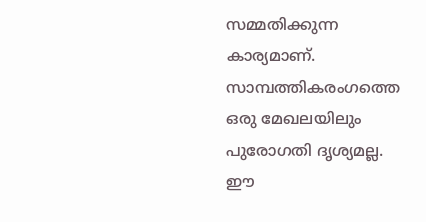സമ്മതിക്കുന്ന കാര്യമാണ്. സാമ്പത്തികരംഗത്തെ ഒരു മേഖലയിലും പുരോഗതി ദൃശ്യമല്ല. ഈ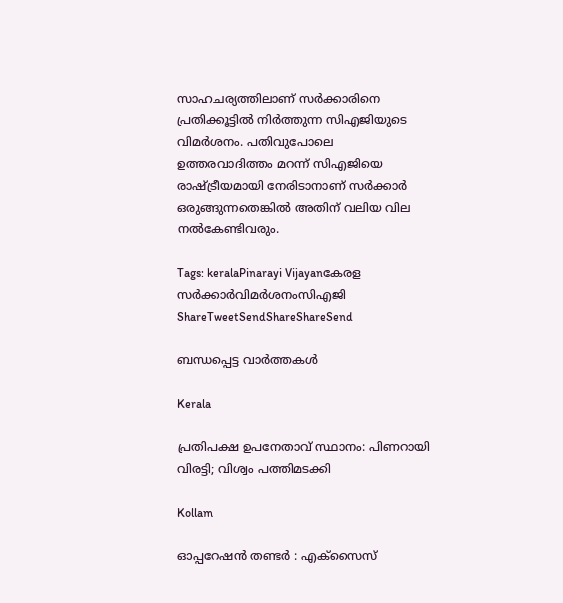സാഹചര്യത്തിലാണ് സര്‍ക്കാരിനെ പ്രതിക്കൂട്ടില്‍ നിര്‍ത്തുന്ന സിഎജിയുടെ വിമര്‍ശനം. പതിവുപോലെ ഉത്തരവാദിത്തം മറന്ന് സിഎജിയെ രാഷ്‌ട്രീയമായി നേരിടാനാണ് സര്‍ക്കാര്‍ ഒരുങ്ങുന്നതെങ്കില്‍ അതിന് വലിയ വില നല്‍കേണ്ടിവരും.

Tags: keralaPinarayi Vijayanകേരള സര്‍ക്കാര്‍വിമര്‍ശനംസി‌എ‌ജി
ShareTweetSendShareShareSend

ബന്ധപ്പെട്ട വാര്‍ത്തകള്‍

Kerala

പ്രതിപക്ഷ ഉപനേതാവ് സ്ഥാനം: പിണറായി വിരട്ടി; വിശ്വം പത്തിമടക്കി

Kollam

ഓപ്പറേഷൻ തണ്ടർ : എക്സൈസ്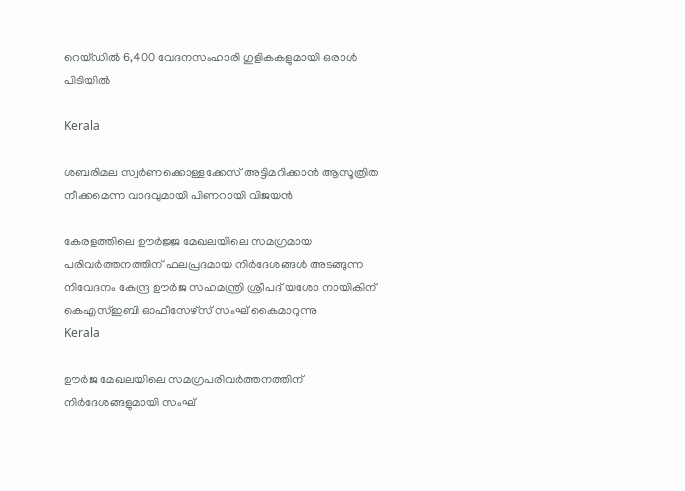റെയ്ഡിൽ 6,400 വേദനസംഹാരി ഗുളികകളുമായി ഒരാള്‍ പിടിയില്‍

Kerala

ശബരിമല സ്വര്‍ണക്കൊള്ളക്കേസ് അട്ടിമറിക്കാന്‍ ആസൂത്രിത നീക്കമെന്ന വാദവുമായി പിണറായി വിജയന്‍

കേരളത്തിലെ ഊര്‍ജ്ജ മേഖലയിലെ സമഗ്രമായ പരിവര്‍ത്തനത്തിന് ഫലപ്രദമായ നിര്‍ദേശങ്ങള്‍ അടങ്ങുന്ന നിവേദനം കേന്ദ്ര ഊര്‍ജ സഹമന്ത്രി ശ്രീപദ് യശോ നായികിന് കെഎസ്ഇബി ഓഫീസേഴ്‌സ് സംഘ് കൈമാറുന്നു
Kerala

ഊര്‍ജ മേഖലയിലെ സമഗ്രപരിവര്‍ത്തനത്തിന് നിര്‍ദേശങ്ങളുമായി സംഘ്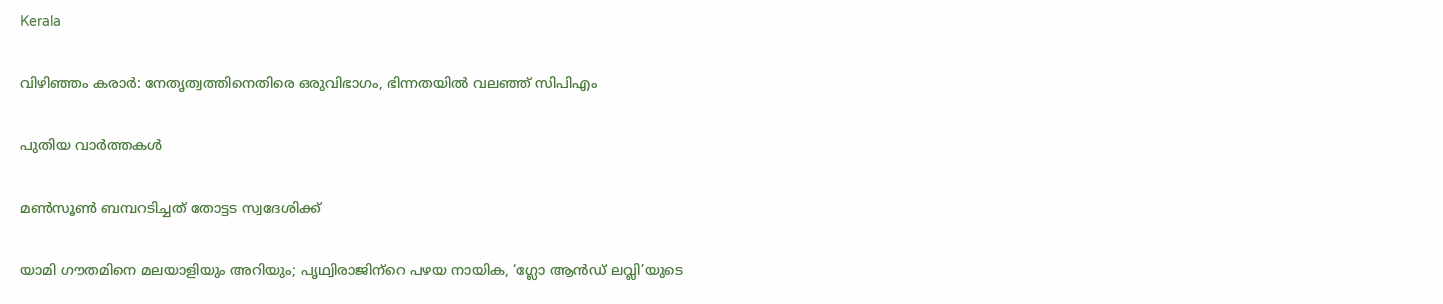Kerala

വിഴിഞ്ഞം കരാര്‍: നേതൃത്വത്തിനെതിരെ ഒരുവിഭാഗം, ഭിന്നതയില്‍ വലഞ്ഞ് സിപിഎം

പുതിയ വാര്‍ത്തകള്‍

മണ്‍സൂണ്‍ ബമ്പറടിച്ചത് തോട്ടട സ്വദേശിക്ക്

യാമി ഗൗതമിനെ മലയാളിയും അറിയും; പൃഥ്വിരാജിന്‌റെ പഴയ നായിക, ‘ഗ്ലോ ആന്‍ഡ് ലവ്ലി’യുടെ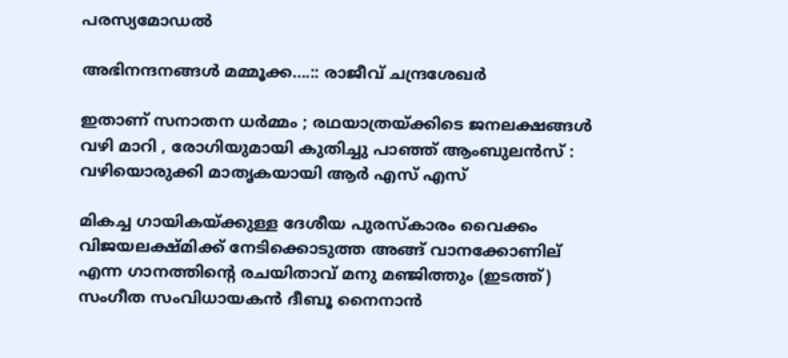പരസ്യമോഡല്‍

അഭിനന്ദനങ്ങള്‍ മമ്മൂക്ക….:: രാജീവ് ചന്ദ്രശേഖര്‍

ഇതാണ് സനാതന ധർമ്മം ; രഥയാത്രയ്‌ക്കിടെ ജനലക്ഷങ്ങൾ വഴി മാറി , രോഗിയുമായി കുതിച്ചു പാഞ്ഞ് ആംബുലൻസ് : വഴിയൊരുക്കി മാതൃകയായി ആർ എസ് എസ്

മികച്ച ഗായികയ്ക്കുള്ള ദേശീയ പുരസ്കാരം വൈക്കം വിജയലക്ഷ്മിക്ക് നേടിക്കൊടുത്ത അങ്ങ് വാനക്കോണില് എന്ന ഗാനത്തിന്‍റെ രചയിതാവ് മനു മഞ്ജിത്തും (ഇടത്ത്) സംഗീത സംവിധായകന്‍ ദീബൂ നൈനാന്‍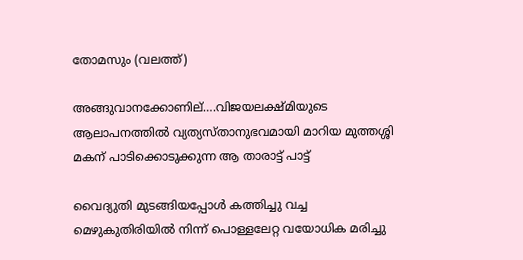തോമസും (വലത്ത്)

അങ്ങുവാനക്കോണില്….വിജയലക്ഷ്മിയുടെ ആലാപനത്തില്‍ വ്യത്യസ്താനുഭവമായി മാറിയ മുത്തശ്ശി മകന് പാടിക്കൊടുക്കുന്ന ആ താരാട്ട് പാട്ട്

വൈദ്യുതി മുടങ്ങിയപ്പോള്‍ കത്തിച്ചു വച്ച മെഴുകുതിരിയില്‍ നിന്ന് പൊള്ളലേറ്റ വയോധിക മരിച്ചു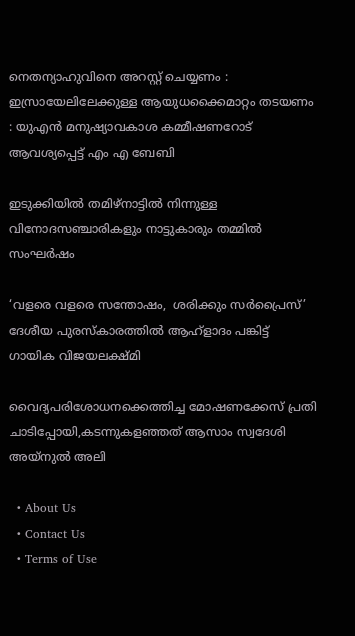നെതന്യാഹുവിനെ അറസ്റ്റ് ചെയ്യണം : ഇസ്രായേലിലേക്കുള്ള ആയുധക്കൈമാറ്റം തടയണം : യുഎൻ മനുഷ്യാവകാശ കമ്മീഷണറോട് ആവശ്യപ്പെട്ട് എം എ ബേബി

ഇടുക്കിയില്‍ തമിഴ്‌നാട്ടില്‍ നിന്നുള്ള വിനോദസഞ്ചാരികളും നാട്ടുകാരും തമ്മില്‍ സംഘര്‍ഷം

‘വളരെ വളരെ സന്തോഷം,  ശരിക്കും സര്‍പ്രൈസ്’ ദേശീയ പുരസ്‌കാരത്തില്‍ ആഹ്‌ളാദം പങ്കിട്ട്  ഗായിക വിജയലക്ഷ്മി

വൈദ്യപരിശോധനക്കെത്തിച്ച മോഷണക്കേസ് പ്രതി ചാടിപ്പോയി,കടന്നുകളഞ്ഞത് ആസാം സ്വദേശി അയ്നുല്‍ അലി

  • About Us
  • Contact Us
  • Terms of Use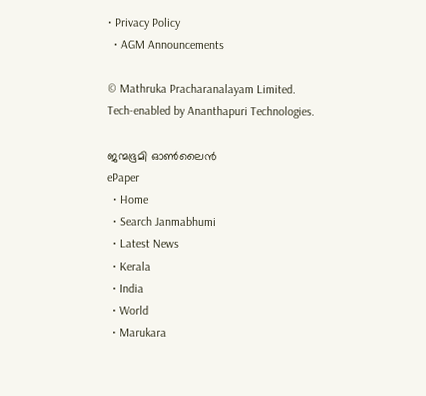• Privacy Policy
  • AGM Announcements

© Mathruka Pracharanalayam Limited.
Tech-enabled by Ananthapuri Technologies.

ജന്മഭൂമി ഓണ്‍ലൈന്‍
ePaper
  • Home
  • Search Janmabhumi
  • Latest News
  • Kerala
  • India
  • World
  • Marukara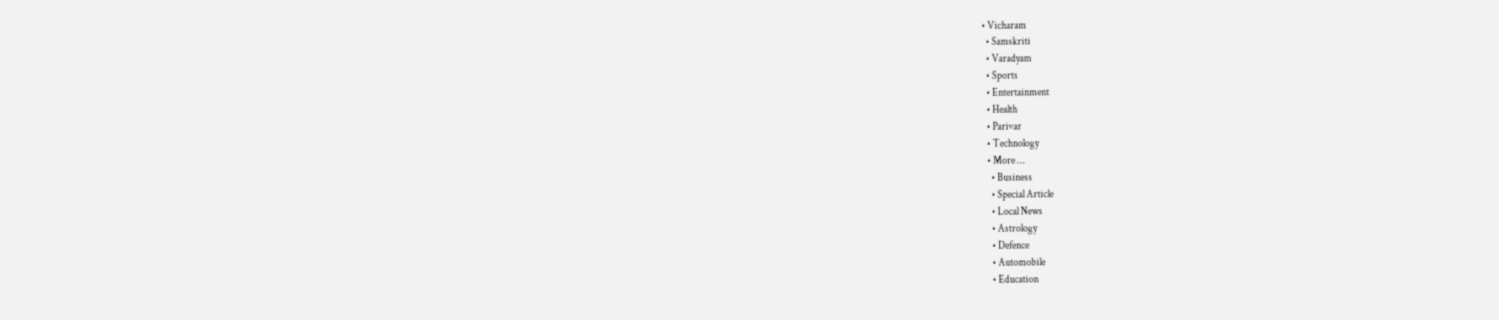• Vicharam
  • Samskriti
  • Varadyam
  • Sports
  • Entertainment
  • Health
  • Parivar
  • Technology
  • More …
    • Business
    • Special Article
    • Local News
    • Astrology
    • Defence
    • Automobile
    • Education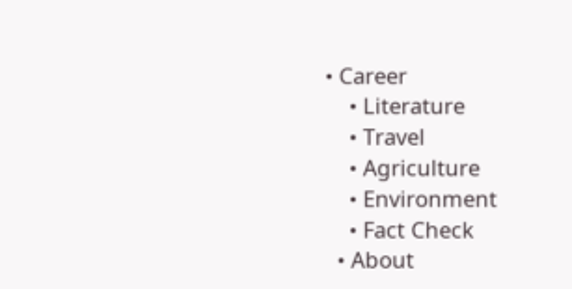• Career
    • Literature
    • Travel
    • Agriculture
    • Environment
    • Fact Check
  • About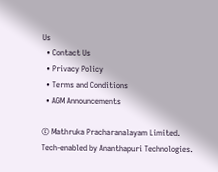Us
  • Contact Us
  • Privacy Policy
  • Terms and Conditions
  • AGM Announcements

© Mathruka Pracharanalayam Limited.
Tech-enabled by Ananthapuri Technologies.